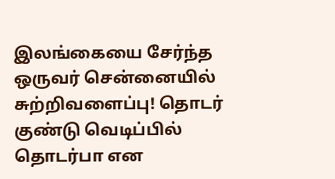இலங்கையை சேர்ந்த ஒருவர் சென்னையில் சுற்றிவளைப்பு! தொடர் குண்டு வெடிப்பில் தொடர்பா என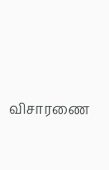விசாரணை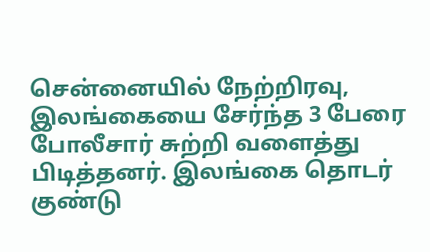சென்னையில் நேற்றிரவு, இலங்கையை சேர்ந்த 3 பேரை போலீசார் சுற்றி வளைத்து பிடித்தனர். இலங்கை தொடர் குண்டு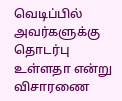வெடிப்பில் அவர்களுக்கு தொடர்பு உள்ளதா என்று விசாரணை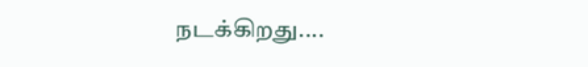நடக்கிறது....